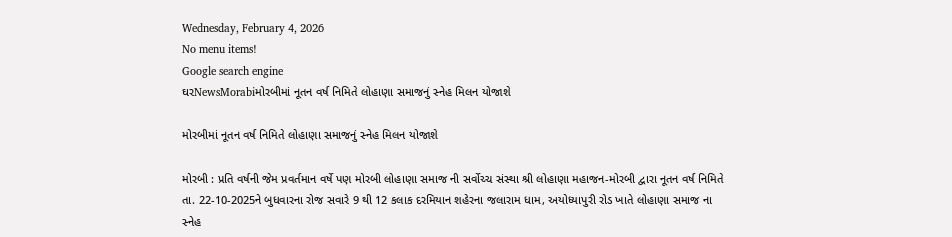Wednesday, February 4, 2026
No menu items!
Google search engine
ઘરNewsMorabiમોરબીમાં નૂતન વર્ષ નિમિતે લોહાણા સમાજનું સ્નેહ મિલન યોજાશે

મોરબીમાં નૂતન વર્ષ નિમિતે લોહાણા સમાજનું સ્નેહ મિલન યોજાશે

મોરબી : પ્રતિ વર્ષની જેમ પ્રવર્તમાન વર્ષે પણ મોરબી લોહાણા સમાજ ની સર્વોચ્ચ સંસ્થા શ્રી લોહાણા મહાજન-મોરબી દ્વારા નૂતન વર્ષ નિમિતે તા. 22-10-2025ને બુધવારના રોજ સવારે 9 થી 12 કલાક દરમિયાન શહેરના જલારામ ધામ, અયોધ્યાપુરી રોડ ખાતે લોહાણા સમાજ ના સ્નેહ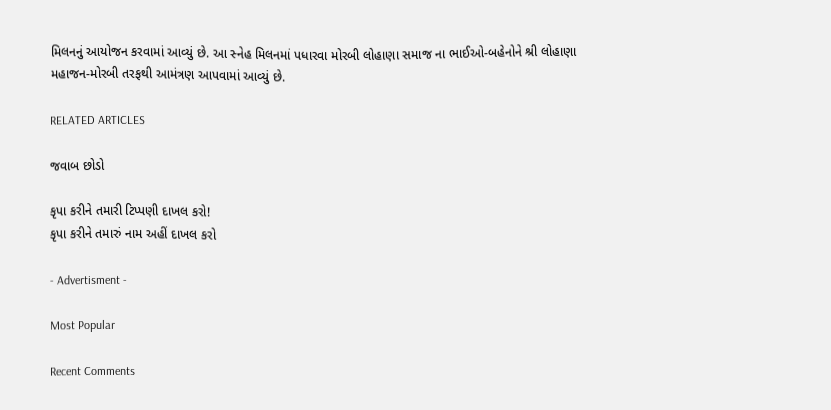મિલનનું આયોજન કરવામાં આવ્યું છે. આ સ્નેહ મિલનમાં પધારવા મોરબી લોહાણા સમાજ ના ભાઈઓ-બહેનોને શ્રી લોહાણા મહાજન-મોરબી તરફથી આમંત્રણ આપવામાં આવ્યું છે.

RELATED ARTICLES

જવાબ છોડો

કૃપા કરીને તમારી ટિપ્પણી દાખલ કરો!
કૃપા કરીને તમારું નામ અહીં દાખલ કરો

- Advertisment -

Most Popular

Recent Comments